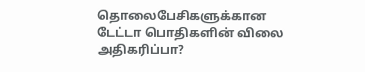தொலைபேசிகளுக்கான டேட்டா பொதிகளின் விலை அதிகரிப்பா?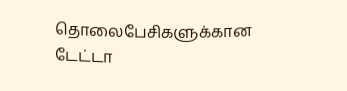தொலைபேசிகளுக்கான டேட்டா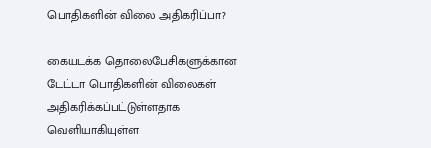பொதிகளின் விலை அதிகரிப்பா?

கையடக்க தொலைபேசிகளுக்கான டேட்டா பொதிகளின் விலைகள் அதிகரிக்கப்பட்டுள்ளதாக வெளியாகியுள்ள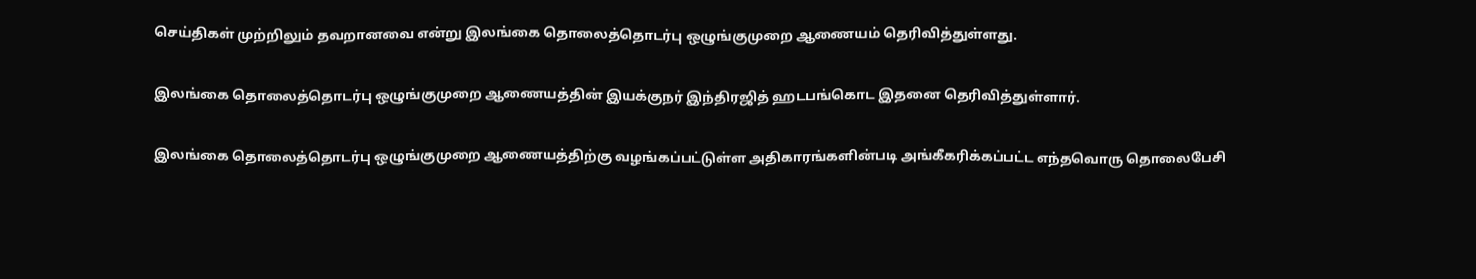செய்திகள் முற்றிலும் தவறானவை என்று இலங்கை தொலைத்தொடர்பு ஒழுங்குமுறை ஆணையம் தெரிவித்துள்ளது.

இலங்கை தொலைத்தொடர்பு ஒழுங்குமுறை ஆணையத்தின் இயக்குநர் இந்திரஜித் ஹடபங்கொட இதனை தெரிவித்துள்ளார்.

இலங்கை தொலைத்தொடர்பு ஒழுங்குமுறை ஆணையத்திற்கு வழங்கப்பட்டுள்ள அதிகாரங்களின்படி அங்கீகரிக்கப்பட்ட எந்தவொரு தொலைபேசி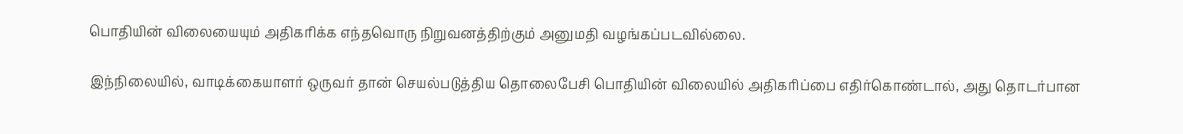பொதியின் விலையையும் அதிகரிக்க எந்தவொரு நிறுவனத்திற்கும் அனுமதி வழங்கப்படவில்லை.

இந்நிலையில், வாடிக்கையாளர் ஒருவர் தான் செயல்படுத்திய தொலைபேசி பொதியின் விலையில் அதிகரிப்பை எதிர்கொண்டால், அது தொடர்பான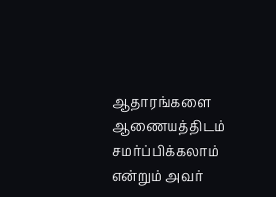ஆதாரங்களை ஆணையத்திடம் சமர்ப்பிக்கலாம் என்றும் அவர்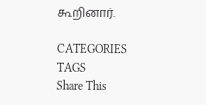கூறினார்.

CATEGORIES
TAGS
Share This